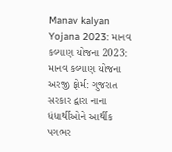Manav kalyan Yojana 2023: માનવ કલ્યાણ યોજના 2023: માનવ કલ્યાણ યોજના અરજી ફોર્મ: ગુજરાત સરકાર દ્વારા નાના ધંધાર્થીઓને આર્થીક પગભર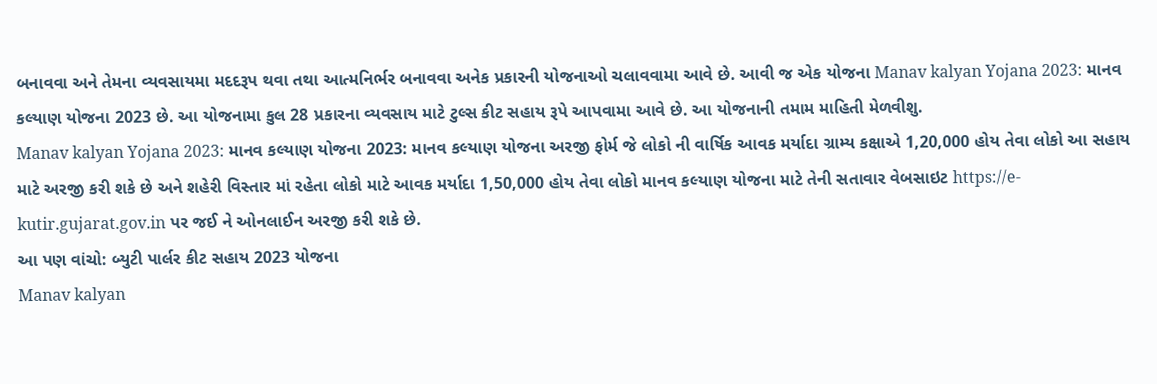બનાવવા અને તેમના વ્યવસાયમા મદદરૂપ થવા તથા આત્મનિર્ભર બનાવવા અનેક પ્રકારની યોજનાઓ ચલાવવામા આવે છે. આવી જ એક યોજના Manav kalyan Yojana 2023: માનવ કલ્યાણ યોજના 2023 છે. આ યોજનામા કુલ 28 પ્રકારના વ્યવસાય માટે ટુલ્સ કીટ સહાય રૂપે આપવામા આવે છે. આ યોજનાની તમામ માહિતી મેળવીશુ.
Manav kalyan Yojana 2023: માનવ કલ્યાણ યોજના 2023: માનવ કલ્યાણ યોજના અરજી ફોર્મ જે લોકો ની વાર્ષિક આવક મર્યાદા ગ્રામ્ય કક્ષાએ 1,20,000 હોય તેવા લોકો આ સહાય માટે અરજી કરી શકે છે અને શહેરી વિસ્તાર માં રહેતા લોકો માટે આવક મર્યાદા 1,50,000 હોય તેવા લોકો માનવ કલ્યાણ યોજના માટે તેની સતાવાર વેબસાઇટ https://e-kutir.gujarat.gov.in પર જઈ ને ઓનલાઈન અરજી કરી શકે છે.
આ પણ વાંચો: બ્યુટી પાર્લર કીટ સહાય 2023 યોજના
Manav kalyan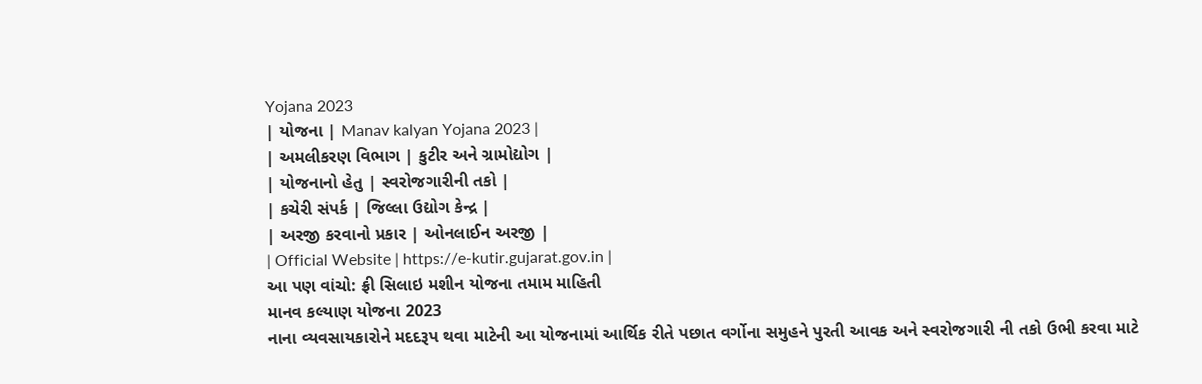Yojana 2023
| યોજના | Manav kalyan Yojana 2023 |
| અમલીકરણ વિભાગ | કુટીર અને ગ્રામોદ્યોગ |
| યોજનાનો હેતુ | સ્વરોજગારીની તકો |
| કચેરી સંપર્ક | જિલ્લા ઉદ્યોગ કેન્દ્ર |
| અરજી કરવાનો પ્રકાર | ઓનલાઈન અરજી |
| Official Website | https://e-kutir.gujarat.gov.in |
આ પણ વાંચો: ફ્રી સિલાઇ મશીન યોજના તમામ માહિતી
માનવ કલ્યાણ યોજના 2023
નાના વ્યવસાયકારોને મદદરૂપ થવા માટેની આ યોજનામાં આર્થિક રીતે પછાત વર્ગોના સમુહને પુરતી આવક અને સ્વરોજગારી ની તકો ઉભી કરવા માટે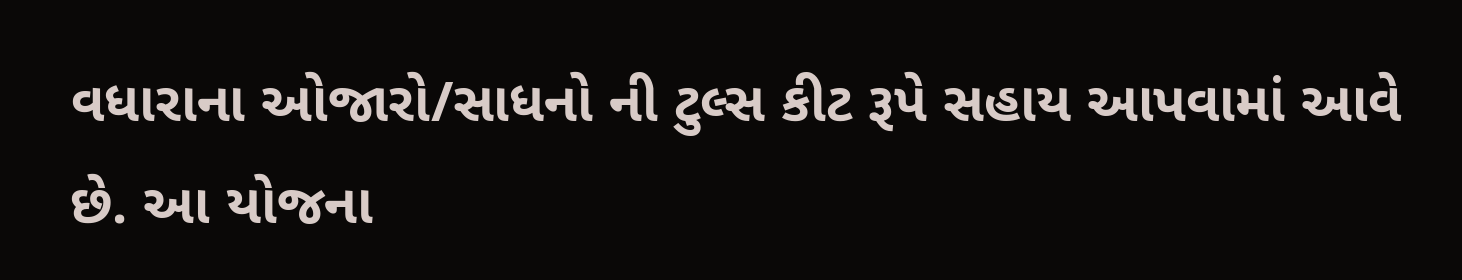વધારાના ઓજારો/સાધનો ની ટુલ્સ કીટ રૂપે સહાય આપવામાં આવે છે. આ યોજના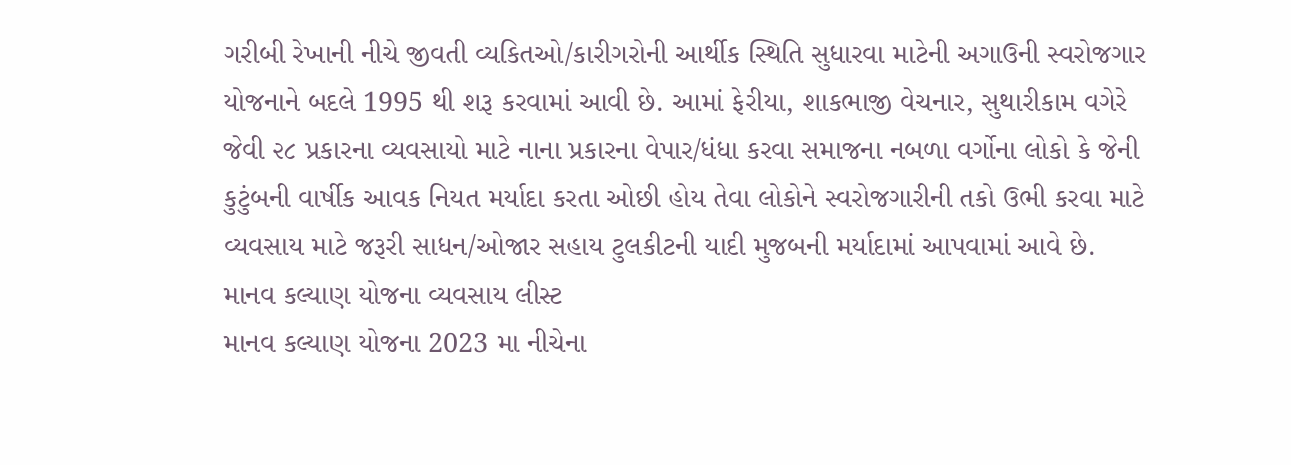ગરીબી રેખાની નીચે જીવતી વ્યકિતઓ/કારીગરોની આર્થીક સ્થિતિ સુધારવા માટેની અગાઉની સ્વરોજગાર યોજનાને બદલે 1995 થી શરૂ કરવામાં આવી છે. આમાં ફેરીયા, શાકભાજી વેચનાર, સુથારીકામ વગેરે જેવી ૨૮ પ્રકારના વ્યવસાયો માટે નાના પ્રકારના વેપાર/ધંધા કરવા સમાજના નબળા વર્ગોના લોકો કે જેની કુટુંબની વાર્ષીક આવક નિયત મર્યાદા કરતા ઓછી હોય તેવા લોકોને સ્વરોજગારીની તકો ઉભી કરવા માટે વ્યવસાય માટે જરૂરી સાધન/ઓજાર સહાય ટુલકીટની યાદી મુજબની મર્યાદામાં આપવામાં આવે છે.
માનવ કલ્યાણ યોજના વ્યવસાય લીસ્ટ
માનવ કલ્યાણ યોજના 2023 મા નીચેના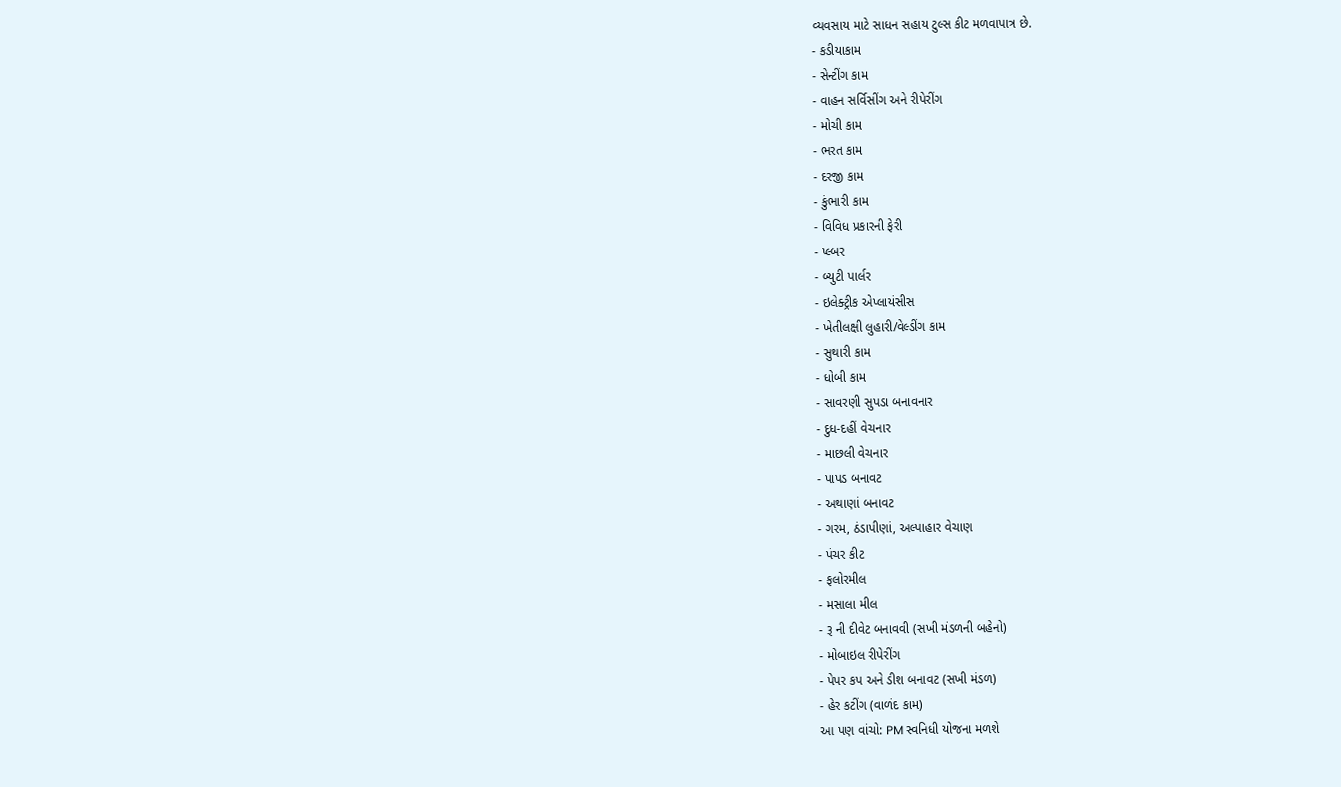વ્યવસાય માટે સાધન સહાય ટુલ્સ કીટ મળવાપાત્ર છે.
- કડીયાકામ
- સેન્ટીંગ કામ
- વાહન સર્વિસીંગ અને રીપેરીંગ
- મોચી કામ
- ભરત કામ
- દરજી કામ
- કુંભારી કામ
- વિવિધ પ્રકારની ફેરી
- પ્લ્બર
- બ્યુટી પાર્લર
- ઇલેક્ટ્રીક એપ્લાયંસીસ
- ખેતીલક્ષી લુહારી/વેલ્ડીંગ કામ
- સુથારી કામ
- ધોબી કામ
- સાવરણી સુપડા બનાવનાર
- દુધ-દહીં વેચનાર
- માછલી વેચનાર
- પાપડ બનાવટ
- અથાણાં બનાવટ
- ગરમ, ઠંડાપીણાં, અલ્પાહાર વેચાણ
- પંચર કીટ
- ફલોરમીલ
- મસાલા મીલ
- રૂ ની દીવેટ બનાવવી (સખી મંડળની બહેનો)
- મોબાઇલ રીપેરીંગ
- પેપર કપ અને ડીશ બનાવટ (સખી મંડળ)
- હેર કટીંગ (વાળંદ કામ)
આ પણ વાંચો: PM સ્વનિધી યોજના મળશે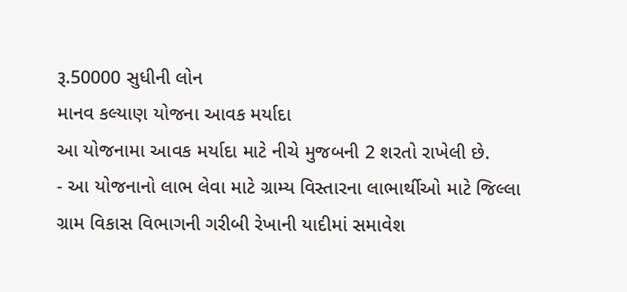રૂ.50000 સુધીની લોન
માનવ કલ્યાણ યોજના આવક મર્યાદા
આ યોજનામા આવક મર્યાદા માટે નીચે મુજબની 2 શરતો રાખેલી છે.
- આ યોજનાનો લાભ લેવા માટે ગ્રામ્ય વિસ્તારના લાભાર્થીઓ માટે જિલ્લા ગ્રામ વિકાસ વિભાગની ગરીબી રેખાની યાદીમાં સમાવેશ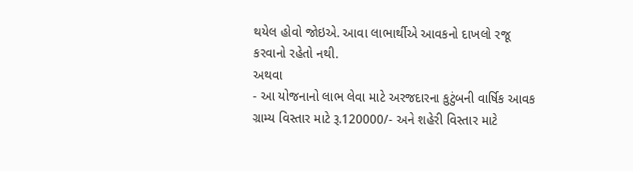થયેલ હોવો જોઇએ. આવા લાભાર્થીએ આવકનો દાખલો રજૂ કરવાનો રહેતો નથી.
અથવા
- આ યોજનાનો લાભ લેવા માટે અરજદારના કુટુંબની વાર્ષિક આવક ગ્રામ્ય વિસ્તાર માટે રૂ.120000/- અને શહેરી વિસ્તાર માટે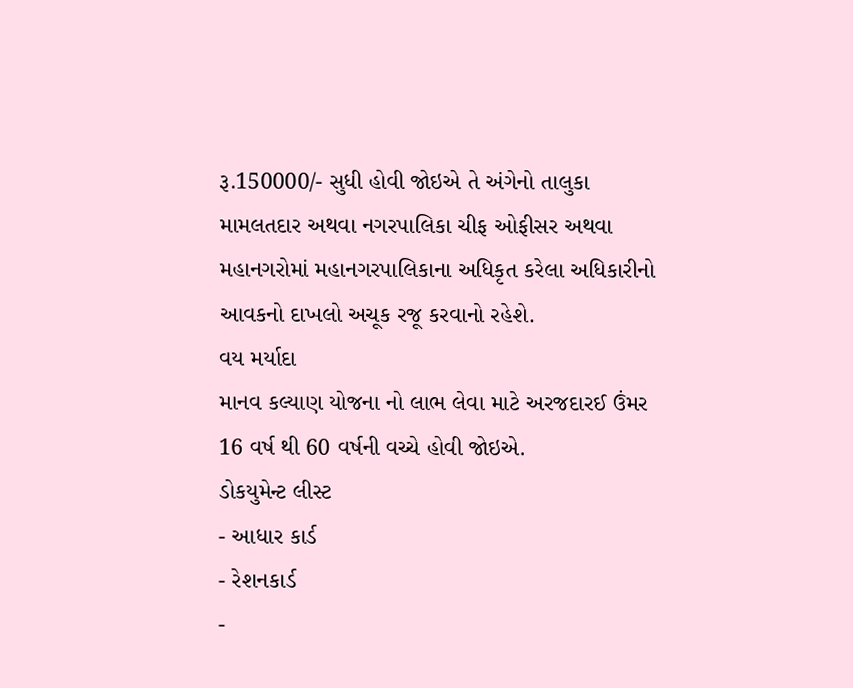રૂ.150000/- સુધી હોવી જોઇએ તે અંગેનો તાલુકા મામલતદાર અથવા નગરપાલિકા ચીફ ઓફીસર અથવા મહાનગરોમાં મહાનગરપાલિકાના અધિકૃત કરેલા અધિકારીનો આવકનો દાખલો અચૂક રજૂ કરવાનો રહેશે.
વય મર્યાદા
માનવ કલ્યાણ યોજના નો લાભ લેવા માટે અરજદારઈ ઉંમર 16 વર્ષ થી 60 વર્ષની વચ્ચે હોવી જોઇએ.
ડોકયુમેન્ટ લીસ્ટ
- આધાર કાર્ડ
- રેશનકાર્ડ
-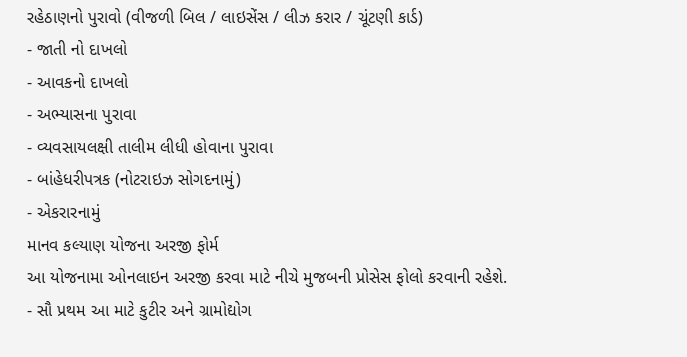રહેઠાણનો પુરાવો (વીજળી બિલ / લાઇસેંસ / લીઝ કરાર / ચૂંટણી કાર્ડ)
- જાતી નો દાખલો
- આવકનો દાખલો
- અભ્યાસના પુરાવા
- વ્યવસાયલક્ષી તાલીમ લીધી હોવાના પુરાવા
- બાંહેધરીપત્રક (નોટરાઇઝ સોગદનામું)
- એકરારનામું
માનવ કલ્યાણ યોજના અરજી ફોર્મ
આ યોજનામા ઓનલાઇન અરજી કરવા માટે નીચે મુજબની પ્રોસેસ ફોલો કરવાની રહેશે.
- સૌ પ્રથમ આ માટે કુટીર અને ગ્રામોદ્યોગ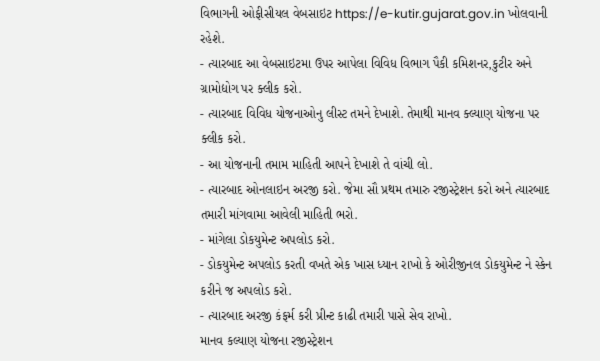વિભાગની ઓફીસીયલ વેબસાઇટ https://e-kutir.gujarat.gov.in ખોલવાની રહેશે.
- ત્યારબાદ આ વેબસાઇટમા ઉપર આપેલા વિવિધ વિભાગ પૈકી કમિશનર,કુટીર અને ગ્રામોદ્યોગ પર ક્લીક કરો.
- ત્યારબાદ વિવિધ યોજનાઓનુ લીસ્ટ તમને દેખાશે. તેમાથી માનવ ક્લ્યાણ યોજના પર ક્લીક કરો.
- આ યોજનાની તમામ માહિતી આપને દેખાશે તે વાંચી લો.
- ત્યારબાદ ઓનલાઇન અરજી કરો. જેમા સૌ પ્રથમ તમારુ રજીસ્ટ્રેશન કરો અને ત્યારબાદ તમારી માંગવામા આવેલી માહિતી ભરો.
- માંગેલા ડોકયુમેન્ટ અપલોડ કરો.
- ડોકયુમેન્ટ અપલોડ કરતી વખતે એક ખાસ ધ્યાન રાખો કે ઓરીજીનલ ડોકયુમેન્ટ ને સ્કેન કરીને જ અપલોડ કરો.
- ત્યારબાદ અરજી કંફર્મ કરી પ્રીન્ટ કાઢી તમારી પાસે સેવ રાખો.
માનવ કલ્યાણ યોજના રજીસ્ટ્રેશન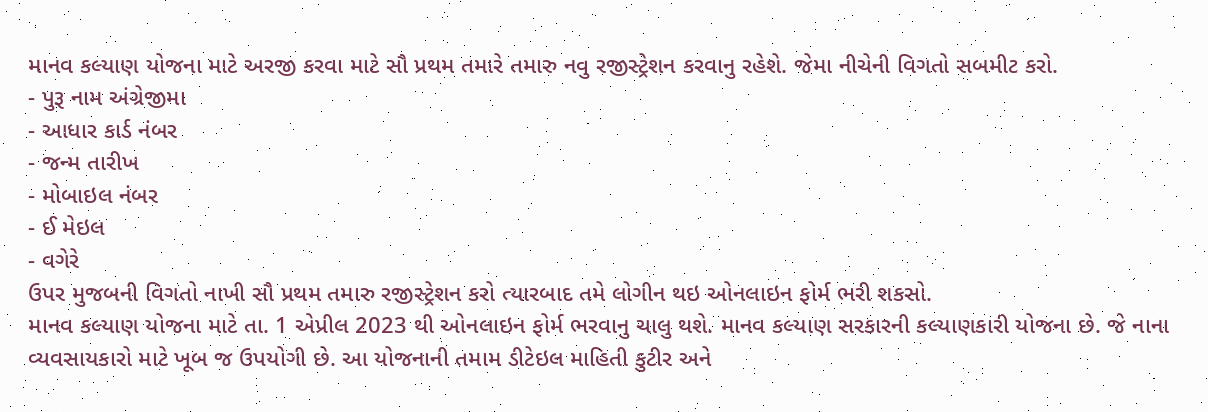માનવ કલ્યાણ યોજના માટે અરજી કરવા માટે સૌ પ્રથમ તમારે તમારુ નવુ રજીસ્ટ્રેશન કરવાનુ રહેશે. જેમા નીચેની વિગતો સબમીટ કરો.
- પુરૂ નામ અંગ્રેજીમા
- આધાર કાર્ડ નંબર
- જન્મ તારીખ
- મોબાઇલ નંબર
- ઈ મેઇલ
- વગેરે
ઉપર મુજબની વિગતો નાખી સૌ પ્રથમ તમારુ રજીસ્ટ્રેશન કરો ત્યારબાદ તમે લોગીન થઇ ઓનલાઇન ફોર્મ ભરી શકસો.
માનવ કલ્યાણ યોજના માટે તા. 1 એપ્રીલ 2023 થી ઓનલાઇન ફોર્મ ભરવાનુ ચાલુ થશે. માનવ કલ્યાણ સરકારની કલ્યાણકારી યોજના છે. જે નાના વ્યવસાયકારો માટે ખૂબ જ ઉપયોગી છે. આ યોજનાની તમામ ડીટેઇલ માહિતી કુટીર અને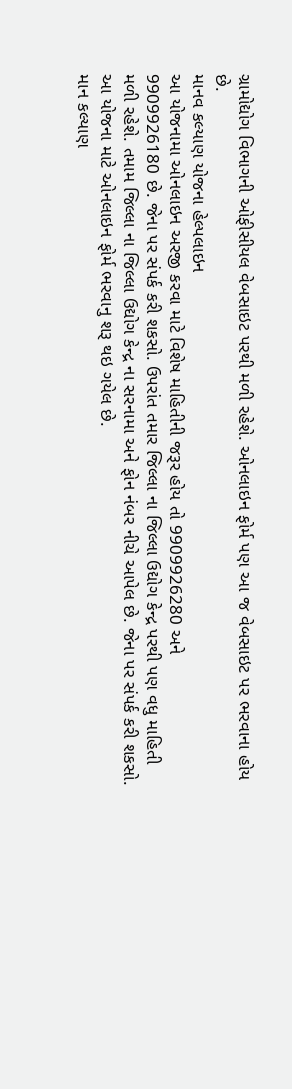ગ્રામોદ્યોગ વિભાગની ઓફીસીયલ વેબસાઇટ પરથી મળી રહેશે. ઓનલાઇન ફોર્મ પણ આ જ વેબસાઇટ પર ભરવાના હોય છે.
માનવ કલ્યાણ યોજના હેલ્પલાઇન
આ યોજનામા ઓનલાઇન અરજી કરવા માટે વિશેષ માહિતીની જરૂર હોય તો 9909926280 અને
9909926180 છે. જેના પર સંપર્ક કરી શકસો. ઉપરાંત તમાર જિલ્લા ના જિલ્લા ઉદ્યોગ કેન્દ્ર પરથી પણ વધુ માહિતી મળી રહેશે. તમામ જિલ્લા ના જિલ્લા ઉદ્યોગ કેન્દ્ર ના સરનામા અને ફોન નંબર નીચે આપેલ છે. જેના પર સંપર્ક કરી શકસો. આ યોજના માટે ઓનલાઇન ફોર્મ ભરવાનુ શરૂ થઇ ગયેલ છે.
માન કલ્યાણ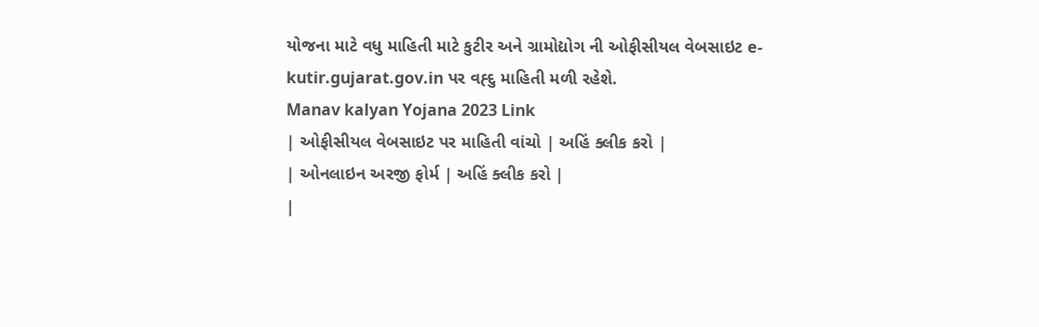યોજના માટે વધુ માહિતી માટે કુટીર અને ગ્રામોદ્યોગ ની ઓફીસીયલ વેબસાઇટ e-kutir.gujarat.gov.in પર વહ્દુ માહિતી મળી રહેશે.
Manav kalyan Yojana 2023 Link
| ઓફીસીયલ વેબસાઇટ પર માહિતી વાંચો | અહિં ક્લીક કરો |
| ઓનલાઇન અરજી ફોર્મ | અહિં ક્લીક કરો |
|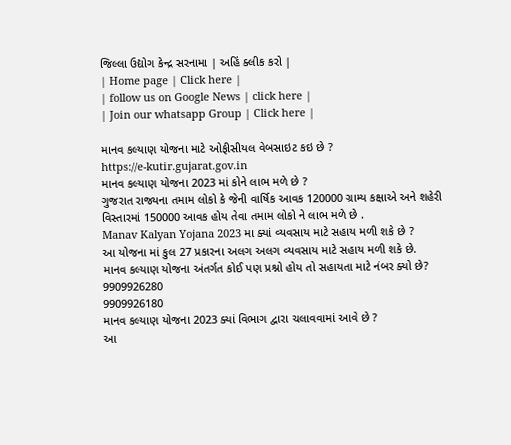જિલ્લા ઉદ્યોગ કેન્દ્ર સરનામા | અહિં ક્લીક કરો |
| Home page | Click here |
| follow us on Google News | click here |
| Join our whatsapp Group | Click here |

માનવ કલ્યાણ યોજના માટે ઓફીસીયલ વેબસાઇટ કઇ છે ?
https://e-kutir.gujarat.gov.in
માનવ કલ્યાણ યોજના 2023 માં કોને લાભ મળે છે ?
ગુજરાત રાજ્યના તમામ લોકો કે જેની વાર્ષિક આવક 120000 ગ્રામ્ય કક્ષાએ અને શહેરી વિસ્તારમાં 150000 આવક હોય તેવા તમામ લોકો ને લાભ મળે છે .
Manav Kalyan Yojana 2023 મા ક્યાં વ્યવસાય માટે સહાય મળી શકે છે ?
આ યોજના માં કુલ 27 પ્રકારના અલગ અલગ વ્યવસાય માટે સહાય મળી શકે છે.
માનવ કલ્યાણ યોજના અંતર્ગત કોઈ પણ પ્રશ્નો હોય તો સહાયતા માટે નંબર ક્યો છે?
9909926280
9909926180
માનવ કલ્યાણ યોજના 2023 ક્યાં વિભાગ દ્વારા ચલાવવામાં આવે છે ?
આ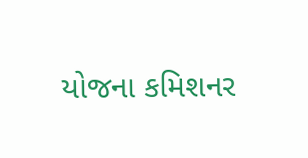યોજના કમિશનર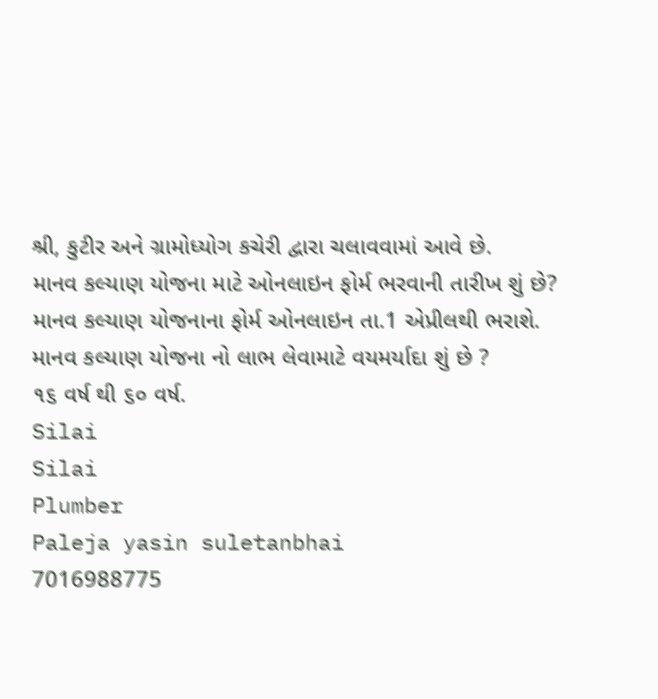શ્રી, કુટીર અને ગ્રામોધ્યોગ કચેરી દ્વારા ચલાવવામાં આવે છે.
માનવ કલ્યાણ યોજના માટે ઓનલાઇન ફોર્મ ભરવાની તારીખ શું છે?
માનવ કલ્યાણ યોજનાના ફોર્મ ઓનલાઇન તા.1 એપ્રીલથી ભરાશે.
માનવ કલ્યાણ યોજના નો લાભ લેવામાટે વયમર્યાદા શું છે ?
૧૬ વર્ષ થી ૬૦ વર્ષ.
Silai
Silai
Plumber
Paleja yasin suletanbhai
7016988775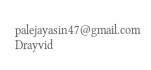palejayasin47@gmail.com
Drayvid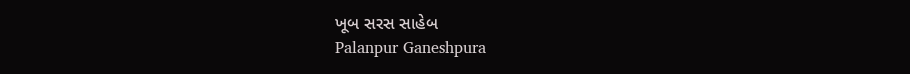ખૂબ સરસ સાહેબ
Palanpur Ganeshpura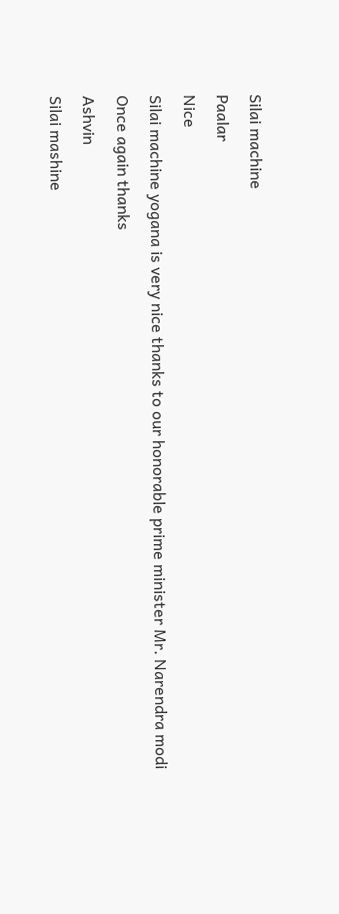Silai machine
Paalar
Nice
Silai machine yogana is very nice thanks to our honorable prime minister Mr. Narendra modi
Once again thanks
Ashvin
Silai mashine